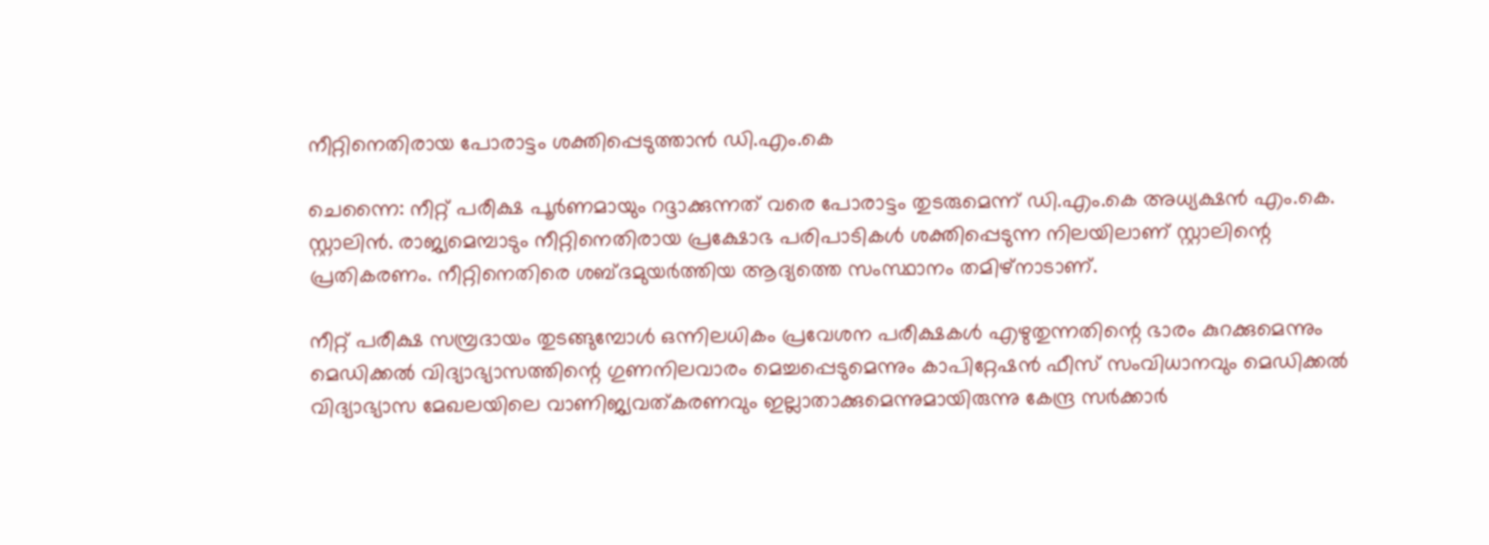നീറ്റിനെതിരായ പോരാട്ടം ശക്തിപ്പെടുത്താൻ ഡി.എം.കെ

ചെന്നൈ: നീറ്റ് പരീക്ഷ പൂർണമായും റദ്ദാക്കുന്നത് വരെ പോരാട്ടം തുടരുമെന്ന് ഡി.എം.കെ അധ്യക്ഷൻ എം.കെ. സ്റ്റാലിൻ. രാജ്യമെമ്പാടും നീറ്റിനെതിരായ പ്രക്ഷോഭ പരിപാടികൾ ശക്തിപ്പെടുന്ന നിലയിലാണ് സ്റ്റാലിന്റെ പ്രതികരണം. നീറ്റിനെതിരെ ശബ്ദമുയർത്തിയ ആദ്യത്തെ സംസ്ഥാനം തമിഴ്‌നാടാണ്.

നീറ്റ് പരീക്ഷ സമ്പ്രദായം തുടങ്ങുമ്പോൾ ഒന്നിലധികം പ്രവേശന പരീക്ഷകൾ എഴുതുന്നതിന്റെ ഭാരം കുറക്കുമെന്നും മെഡിക്കൽ വിദ്യാഭ്യാസത്തിന്റെ ഗുണനിലവാരം മെച്ചപ്പെടുമെന്നും കാപിറ്റേഷൻ ഫീസ് സംവിധാനവും മെഡിക്കൽ വിദ്യാഭ്യാസ മേഖലയിലെ വാണിജ്യവത്കരണവും ഇല്ലാതാക്കുമെന്നുമായിരുന്നു കേന്ദ്ര സർക്കാർ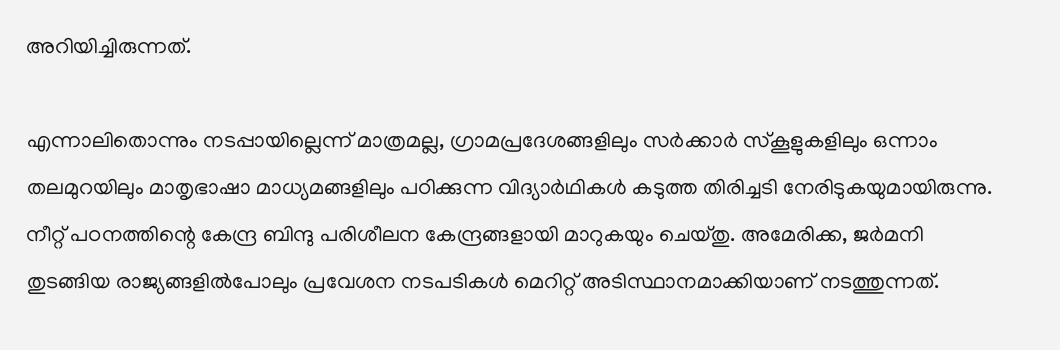അറിയിച്ചിരുന്നത്.

എന്നാലിതൊന്നും നടപ്പായില്ലെന്ന് മാത്രമല്ല, ഗ്രാമപ്രദേശങ്ങളിലും സർക്കാർ സ്കൂളുകളിലും ഒന്നാം തലമുറയിലും മാതൃഭാഷാ മാധ്യമങ്ങളിലും പഠിക്കുന്ന വിദ്യാർഥികൾ കടുത്ത തിരിച്ചടി നേരിടുകയുമായിരുന്നു. നീറ്റ് പഠനത്തിന്റെ കേന്ദ്ര ബിന്ദു പരിശീലന കേന്ദ്രങ്ങളായി മാറുകയും ചെയ്തു. അമേരിക്ക, ജർമനി തുടങ്ങിയ രാജ്യങ്ങളിൽപോലും പ്രവേശന നടപടികൾ മെറിറ്റ് അടിസ്ഥാനമാക്കിയാണ് നടത്തുന്നത്.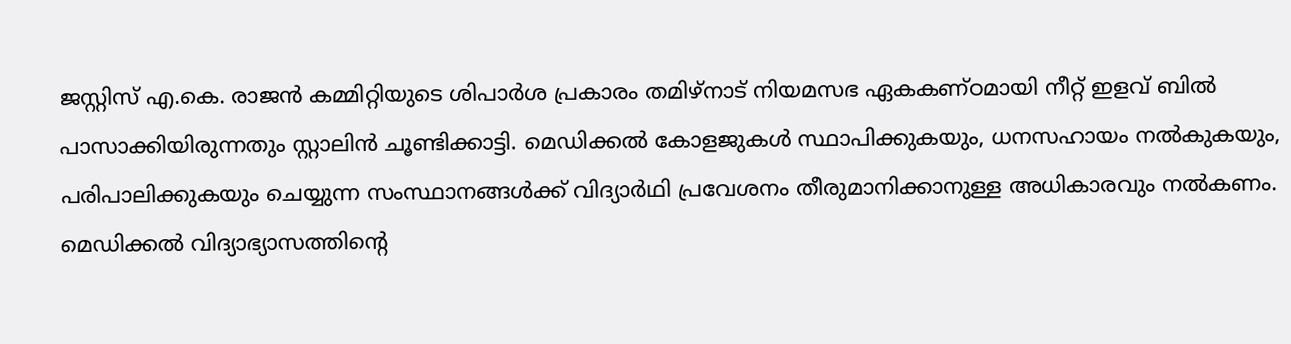ജസ്റ്റിസ് എ.കെ. രാജൻ കമ്മിറ്റിയുടെ ശിപാർശ പ്രകാരം തമിഴ്‌നാട് നിയമസഭ ഏകകണ്ഠമായി നീറ്റ് ഇളവ് ബിൽ പാസാക്കിയിരുന്നതും സ്റ്റാലിൻ ചൂണ്ടിക്കാട്ടി. മെഡിക്കൽ കോളജുകൾ സ്ഥാപിക്കുകയും, ധനസഹായം നൽകുകയും, പരിപാലിക്കുകയും ചെയ്യുന്ന സംസ്ഥാനങ്ങൾക്ക് വിദ്യാർഥി പ്രവേശനം തീരുമാനിക്കാനുള്ള അധികാരവും നൽകണം. മെഡിക്കൽ വിദ്യാഭ്യാസത്തിന്റെ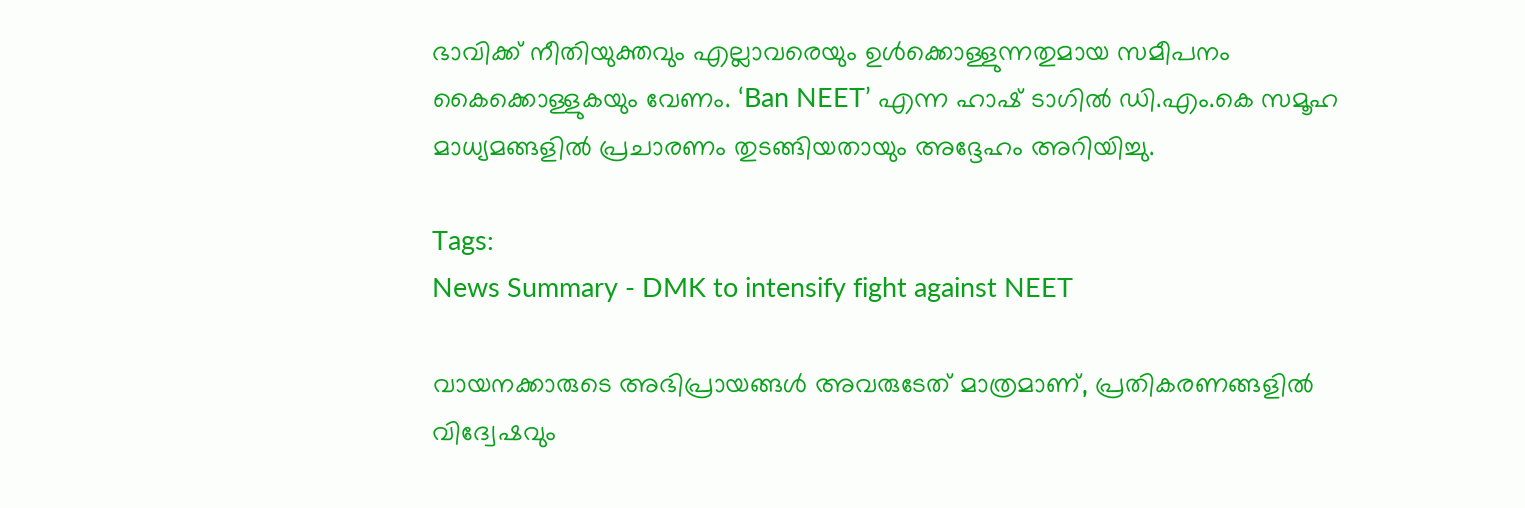ഭാവിക്ക് നീതിയുക്തവും എല്ലാവരെയും ഉൾക്കൊള്ളുന്നതുമായ സമീപനം കൈക്കൊള്ളുകയും വേണം. ‘Ban NEET’ എന്ന ഹാഷ് ടാഗിൽ ഡി.എം.കെ സമൂഹ മാധ്യമങ്ങളിൽ പ്രചാരണം തുടങ്ങിയതായും അദ്ദേഹം അറിയിച്ചു.

Tags:
News Summary - DMK to intensify fight against NEET

വായനക്കാരുടെ അഭിപ്രായങ്ങള്‍ അവരുടേത് മാത്രമാണ്, പ്രതികരണങ്ങളിൽ വിദ്വേഷവും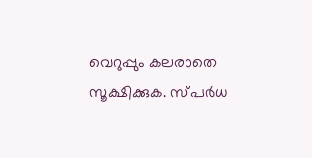വെറുപ്പും കലരാതെ സൂക്ഷിക്കുക. സ്പർധ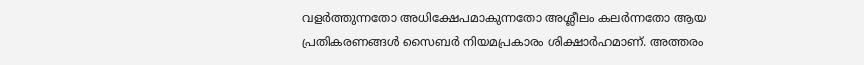വളർത്തുന്നതോ അധിക്ഷേപമാകുന്നതോ അശ്ലീലം കലർന്നതോ ആയ പ്രതികരണങ്ങൾ സൈബർ നിയമപ്രകാരം ശിക്ഷാർഹമാണ്. അത്തരം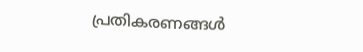പ്രതികരണങ്ങൾ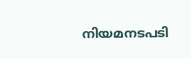നിയമനടപടി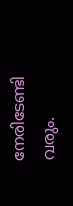നേരിടേണ്ടി വരും.